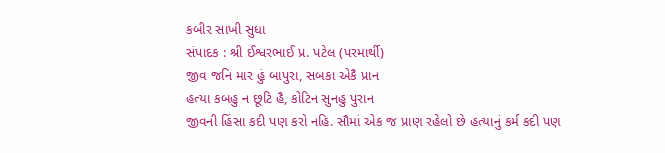કબીર સાખી સુધા
સંપાદક : શ્રી ઈશ્વરભાઈ પ્ર. પટેલ (પરમાર્થી)
જીવ જનિ માર હું બાપુરા, સબકા એકૈ પ્રાન
હત્યા કબહુ ન છૂટિ હૈ, કોટિન સુનહુ પુરાન
જીવની હિંસા કદી પણ કરો નહિ. સૌમાં એક જ પ્રાણ રહેલો છે હત્યાનું કર્મ કદી પણ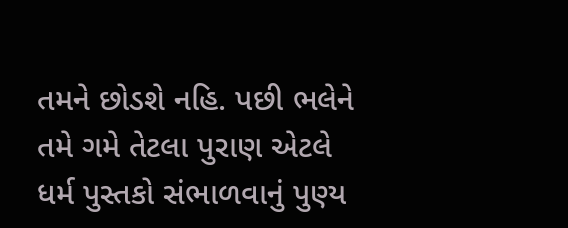તમને છોડશે નહિ. પછી ભલેને તમે ગમે તેટલા પુરાણ એટલે ધર્મ પુસ્તકો સંભાળવાનું પુણ્ય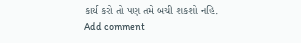કાર્ય કરો તો પણ તમે બચી શકશો નહિ.
Add comment